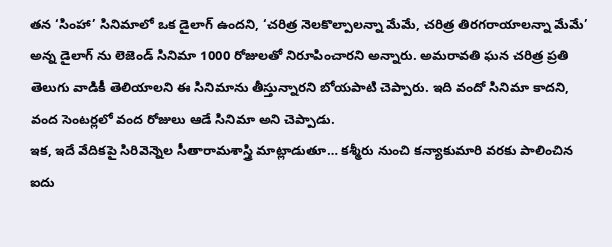తన ‘సింహా’ సినిమాలో ఒక డైలాగ్ ఉందని, ‘చరిత్ర నెలకొల్పాలన్నా మేమే, చరిత్ర తిరగరాయాలన్నా మేమే’ అన్న డైలాగ్ ను లెజెండ్ సినిమా 1000 రోజులతో నిరూపించారని అన్నారు. అమరావతి ఘన చరిత్ర ప్రతి తెలుగు వాడికీ తెలియాలని ఈ సినిమాను తీస్తున్నారని బోయపాటి చెప్పారు. ఇది వందో సినిమా కాదని, వంద సెంటర్లలో వంద రోజులు ఆడే సినిమా అని చెప్పాడు.
ఇక, ఇదే వేదికపై సిరివెన్నెల సీతారామశాస్త్రి మాట్లాడుతూ… కశ్మీరు నుంచి కన్యాకుమారి వరకు పాలించిన ఐదు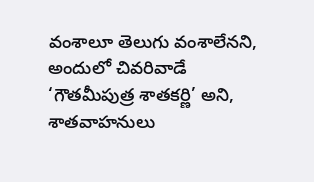వంశాలూ తెలుగు వంశాలేనని, అందులో చివరివాడే ‘గౌతమీపుత్ర శాతకర్ణి’ అని, శాతవాహనులు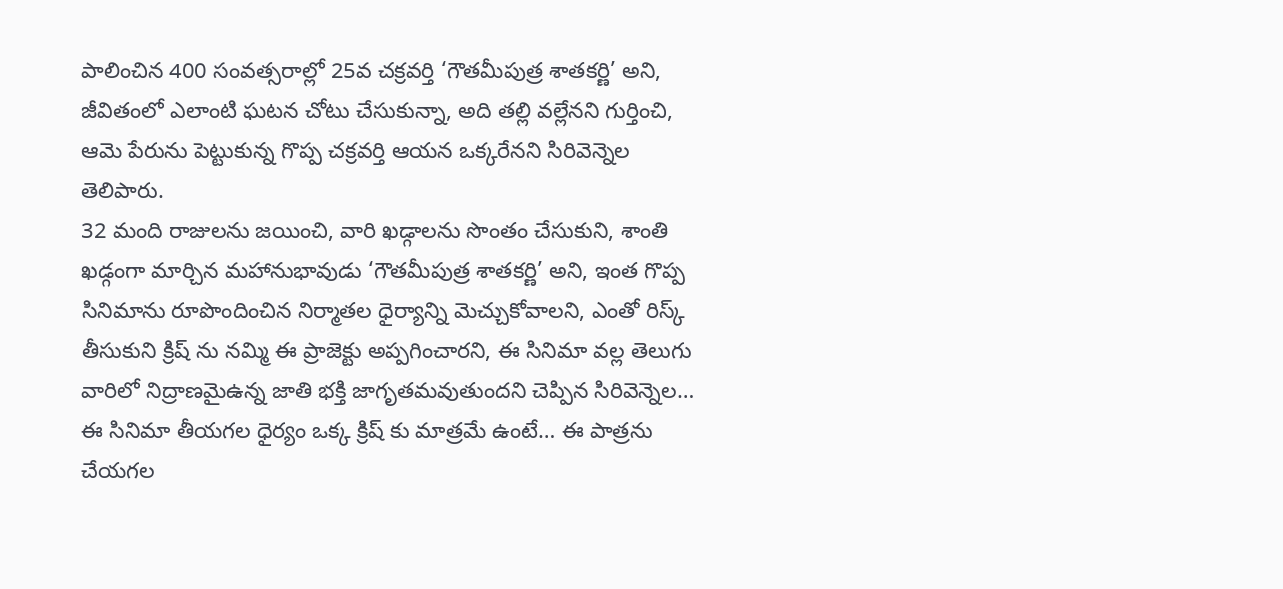పాలించిన 400 సంవత్సరాల్లో 25వ చక్రవర్తి ‘గౌతమీపుత్ర శాతకర్ణి’ అని, జీవితంలో ఎలాంటి ఘటన చోటు చేసుకున్నా, అది తల్లి వల్లేనని గుర్తించి, ఆమె పేరును పెట్టుకున్న గొప్ప చక్రవర్తి ఆయన ఒక్కరేనని సిరివెన్నెల తెలిపారు.
32 మంది రాజులను జయించి, వారి ఖడ్గాలను సొంతం చేసుకుని, శాంతి ఖడ్గంగా మార్చిన మహానుభావుడు ‘గౌతమీపుత్ర శాతకర్ణి’ అని, ఇంత గొప్ప సినిమాను రూపొందించిన నిర్మాతల ధైర్యాన్ని మెచ్చుకోవాలని, ఎంతో రిస్క్ తీసుకుని క్రిష్ ను నమ్మి ఈ ప్రాజెక్టు అప్పగించారని, ఈ సినిమా వల్ల తెలుగు వారిలో నిద్రాణమైఉన్న జాతి భక్తి జాగృతమవుతుందని చెప్పిన సిరివెన్నెల… ఈ సినిమా తీయగల ధైర్యం ఒక్క క్రిష్ కు మాత్రమే ఉంటే… ఈ పాత్రను చేయగల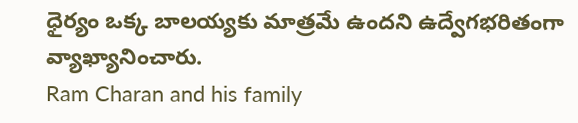ధైర్యం ఒక్క బాలయ్యకు మాత్రమే ఉందని ఉద్వేగభరితంగా వ్యాఖ్యానించారు.
Ram Charan and his family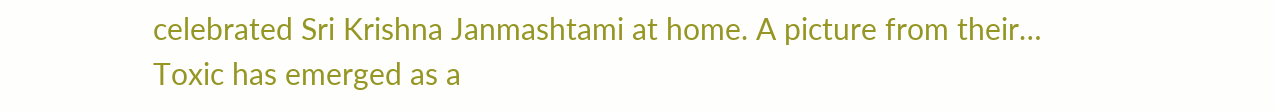celebrated Sri Krishna Janmashtami at home. A picture from their…
Toxic has emerged as a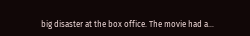big disaster at the box office. The movie had a…